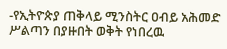-የኢትዮጵያ ጠቅላይ ሚንስትር ዐብይ አሕመድ ሥልጣን በያዙበት ወቅት የነበረዉ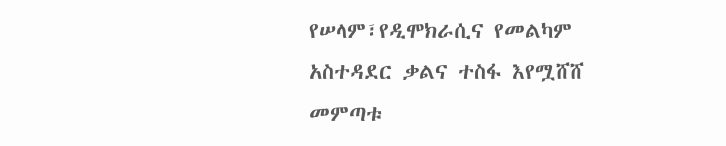የሠላም፣የዲሞክራሲና የመልካም አስተዳደር ቃልና ተስፋ እየሟሸሸ መምጣቱ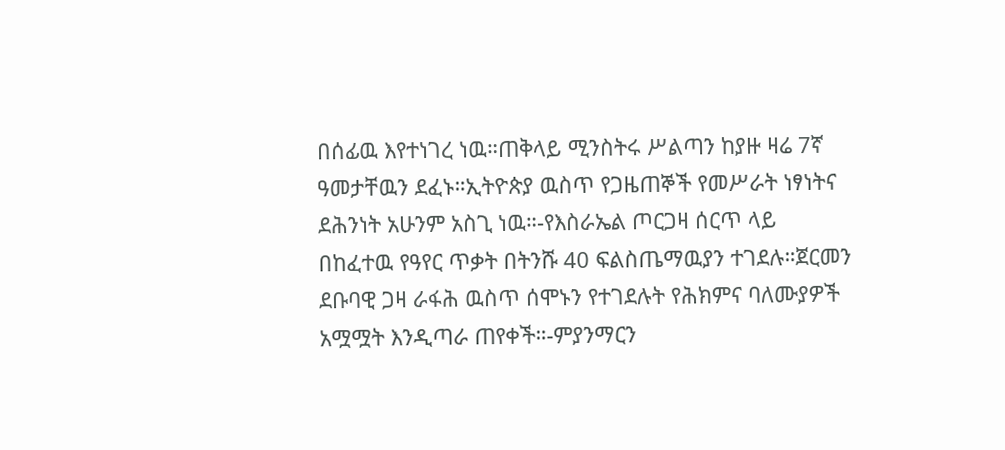በሰፊዉ እየተነገረ ነዉ።ጠቅላይ ሚንስትሩ ሥልጣን ከያዙ ዛሬ 7ኛ ዓመታቸዉን ደፈኑ።ኢትዮጵያ ዉስጥ የጋዜጠኞች የመሥራት ነፃነትና ደሕንነት አሁንም አስጊ ነዉ።-የእስራኤል ጦርጋዛ ሰርጥ ላይ በከፈተዉ የዓየር ጥቃት በትንሹ 40 ፍልስጤማዉያን ተገደሉ።ጀርመን ደቡባዊ ጋዛ ራፋሕ ዉስጥ ሰሞኑን የተገደሉት የሕክምና ባለሙያዎች አሟሟት እንዲጣራ ጠየቀች።-ምያንማርን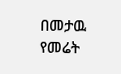በመታዉ የመሬት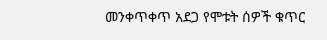መንቀጥቀጥ አደጋ የሞቱት ሰዎች ቁጥር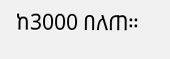ከ3000 በለጠ።